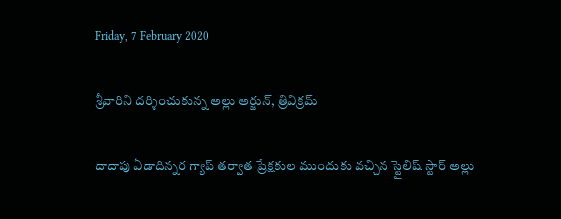Friday, 7 February 2020

శ్రీవారిని దర్శించుకున్న అల్లు అర్జున్, త్రివిక్రమ్

దాదాపు ఏడాదిన్నర గ్యాప్ తర్వాత ప్రేక్షకుల ముందుకు వచ్చిన స్టైలిష్ స్టార్ అల్లు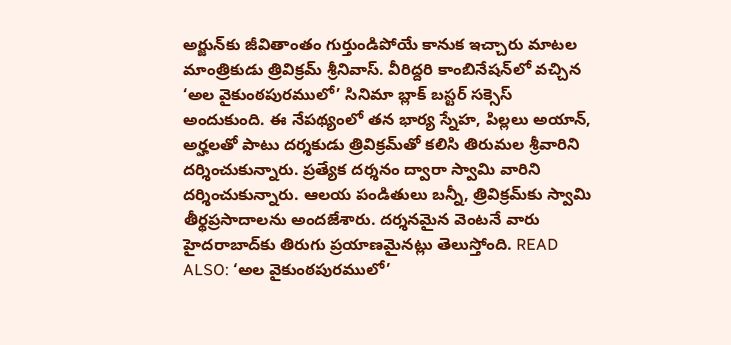అర్జున్‌కు జీవితాంతం గుర్తుండిపోయే కానుక ఇచ్చారు మాటల మాంత్రికుడు త్రివిక్రమ్ శ్రీనివాస్. వీరిద్దరి కాంబినేషన్‌లో వచ్చిన ‘అల వైకుంఠపురములో’ సినిమా బ్లాక్ బస్టర్ సక్సెస్ అందుకుంది. ఈ నేపథ్యంలో తన భార్య స్నేహ, పిల్లలు అయాన్, అర్హలతో పాటు దర్శకుడు త్రివిక్రమ్‌తో కలిసి తిరుమల శ్రీవారిని దర్శించుకున్నారు. ప్రత్యేక దర్శనం ద్వారా స్వామి వారిని దర్శించుకున్నారు. ఆలయ పండితులు బన్నీ, త్రివిక్రమ్‌కు స్వామి తీర్థప్రసాదాలను అందజేశారు. దర్శనమైన వెంటనే వారు హైదరాబాద్‌కు తిరుగు ప్రయాణమైనట్లు తెలుస్తోంది. READ ALSO: ‘అల వైకుంఠపురములో’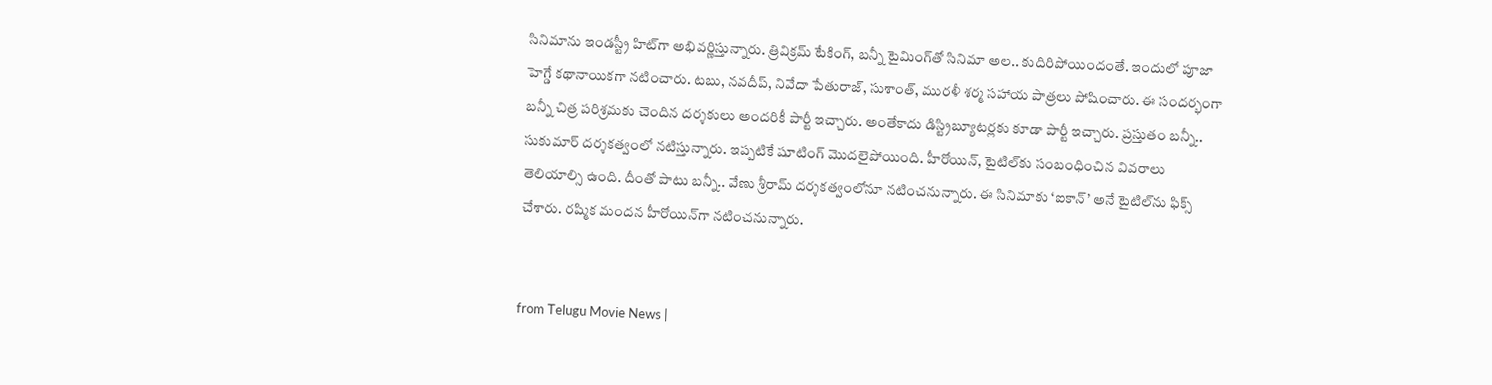సినిమాను ఇండస్ట్రీ హిట్‌గా అభివర్ణిస్తున్నారు. త్రివిక్రమ్ టేకింగ్, బన్నీ టైమింగ్‌తో సినిమా అల.. కుదిరిపోయిందంతే. ఇందులో పూజా హెగ్డే కథానాయికగా నటించారు. టబు, నవదీప్, నివేదా పేతురాజ్, సుశాంత్, మురళీ శర్మ సహాయ పాత్రలు పోషించారు. ఈ సందర్భంగా బన్నీ చిత్ర పరిశ్రమకు చెందిన దర్శకులు అందరికీ పార్టీ ఇచ్చారు. అంతేకాదు డిస్ట్రిబ్యూటర్లకు కూడా పార్టీ ఇచ్చారు. ప్రస్తుతం బన్నీ.. సుకుమార్ దర్శకత్వంలో నటిస్తున్నారు. ఇప్పటికే షూటింగ్ మొదలైపోయింది. హీరోయిన్, టైటిల్‌కు సంబంధించిన వివరాలు తెలియాల్సి ఉంది. దీంతో పాటు బన్నీ.. వేణు శ్రీరామ్‌ దర్శకత్వంలోనూ నటించనున్నారు. ఈ సినిమాకు ‘ఐకాన్’ అనే టైటిల్‌ను ఫిక్స్ చేశారు. రష్మిక మందన హీరోయిన్‌గా నటించనున్నారు.


from Telugu Movie News |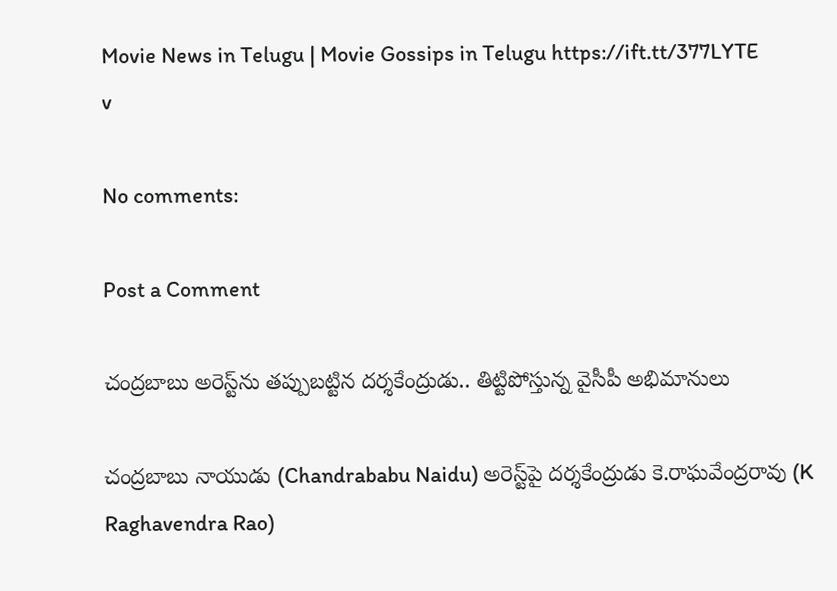Movie News in Telugu | Movie Gossips in Telugu https://ift.tt/377LYTE
v

No comments:

Post a Comment

చంద్రబాబు అరెస్ట్‌ను తప్పుబట్టిన దర్శకేంద్రుడు.. తిట్టిపోస్తున్న వైసీపీ అభిమానులు

చంద్రబాబు నాయుడు (Chandrababu Naidu) అరెస్ట్‌పై దర్శకేంద్రుడు కె.రాఘవేంద్రరావు (K Raghavendra Rao)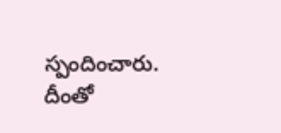స్పందించారు. దీంతో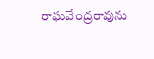రాఘవేంద్రరావును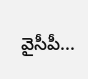వైసీపీ...